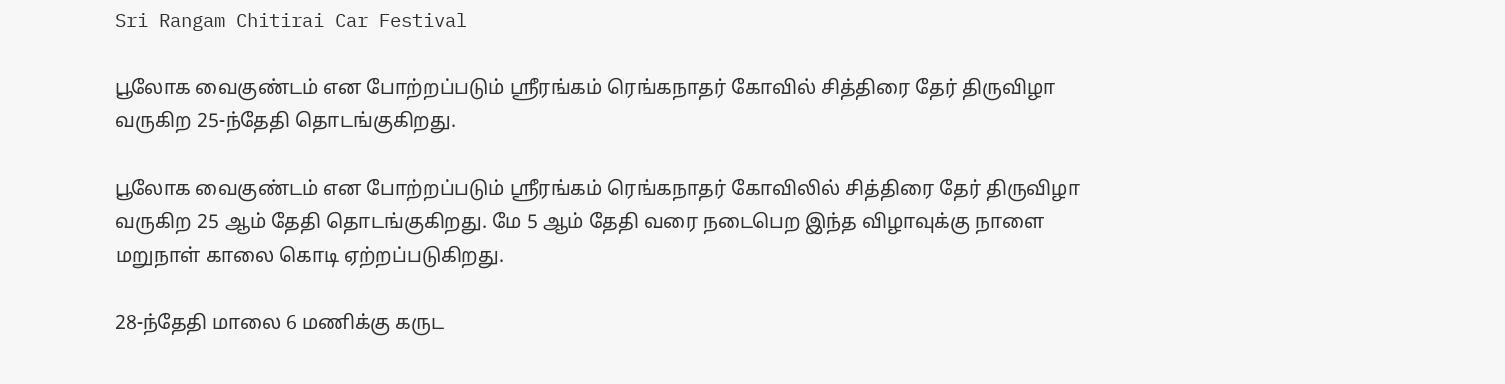Sri Rangam Chitirai Car Festival

பூலோக வைகுண்டம் என போற்றப்படும் ஸ்ரீரங்கம் ரெங்கநாதர் கோவில் சித்திரை தேர் திருவிழா வருகிற 25-ந்தேதி தொடங்குகிறது.

பூலோக வைகுண்டம் என போற்றப்படும் ஸ்ரீரங்கம் ரெங்கநாதர் கோவிலில் சித்திரை தேர் திருவிழா வருகிற 25 ஆம் தேதி தொடங்குகிறது. மே 5 ஆம் தேதி வரை நடைபெற இந்த விழாவுக்கு நாளை மறுநாள் காலை கொடி ஏற்றப்படுகிறது.

28-ந்தேதி மாலை 6 மணிக்கு கருட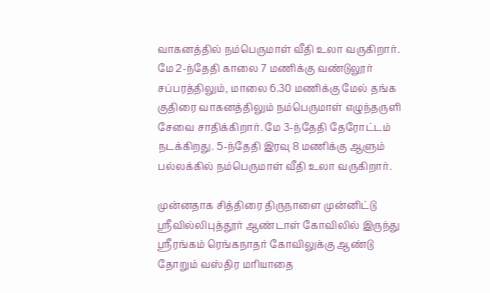வாகனத்தில் நம்பெருமாள் வீதி உலா வருகிறார். மே 2-ந்தேதி காலை 7 மணிக்கு வண்டுலூர் சப்பரத்திலும், மாலை 6.30 மணிக்கு மேல் தங்க குதிரை வாகனத்திலும் நம்பெருமாள் எழுந்தருளி சேவை சாதிக்கிறார். மே 3-ந்தேதி தேரோட்டம் நடக்கிறது. 5-ந்தேதி இரவு 8 மணிக்கு ஆளும் பல்லக்கில் நம்பெருமாள் வீதி உலா வருகிறார்.

முன்னதாக சித்திரை திருநாளை முன்னிட்டு ஸ்ரீவில்லிபுத்தூர் ஆண்டாள் கோவிலில் இருந்து ஸ்ரீரங்கம் ரெங்கநாதர் கோவிலுக்கு ஆண்டு தோறும் வஸ்திர மரியாதை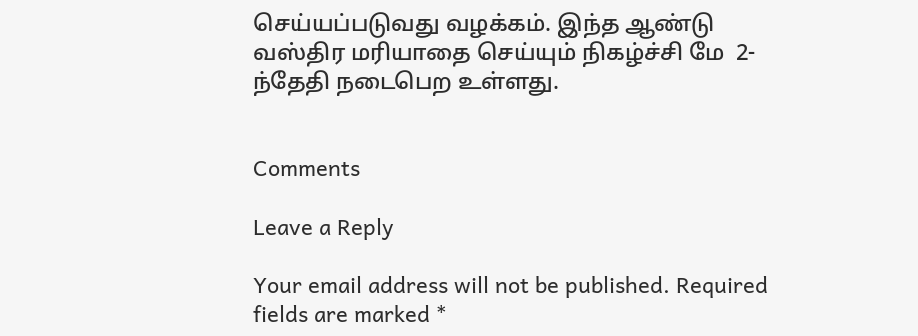செய்யப்படுவது வழக்கம். இந்த ஆண்டு வஸ்திர மரியாதை செய்யும் நிகழ்ச்சி மே  2-ந்தேதி நடைபெற உள்ளது.


Comments

Leave a Reply

Your email address will not be published. Required fields are marked *